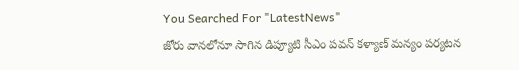You Searched For "LatestNews"
జోరు వానలోనూ సాగిన డిప్యూటి సీఎం పవన్ కళ్యాణ్ మన్యం పర్యటన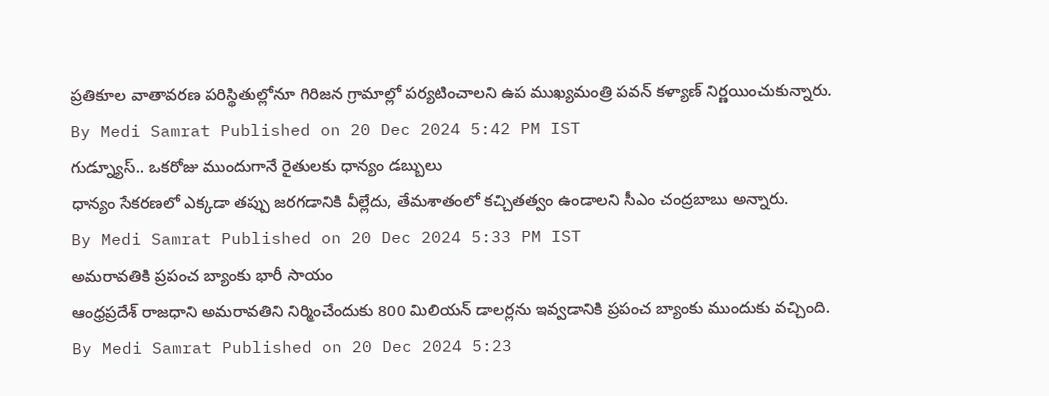ప్రతికూల వాతావరణ పరిస్థితుల్లోనూ గిరిజన గ్రామాల్లో పర్యటించాలని ఉప ముఖ్యమంత్రి పవన్ కళ్యాణ్ నిర్ణయించుకున్నారు.
By Medi Samrat Published on 20 Dec 2024 5:42 PM IST
గుడ్న్యూస్.. ఒకరోజు ముందుగానే రైతులకు ధాన్యం డబ్బులు
ధాన్యం సేకరణలో ఎక్కడా తప్పు జరగడానికి వీల్లేదు, తేమశాతంలో కచ్చితత్వం ఉండాలని సీఎం చంద్రబాబు అన్నారు.
By Medi Samrat Published on 20 Dec 2024 5:33 PM IST
అమరావతికి ప్రపంచ బ్యాంకు భారీ సాయం
ఆంధ్రప్రదేశ్ రాజధాని అమరావతిని నిర్మించేందుకు 800 మిలియన్ డాలర్లను ఇవ్వడానికి ప్రపంచ బ్యాంకు ముందుకు వచ్చింది.
By Medi Samrat Published on 20 Dec 2024 5:23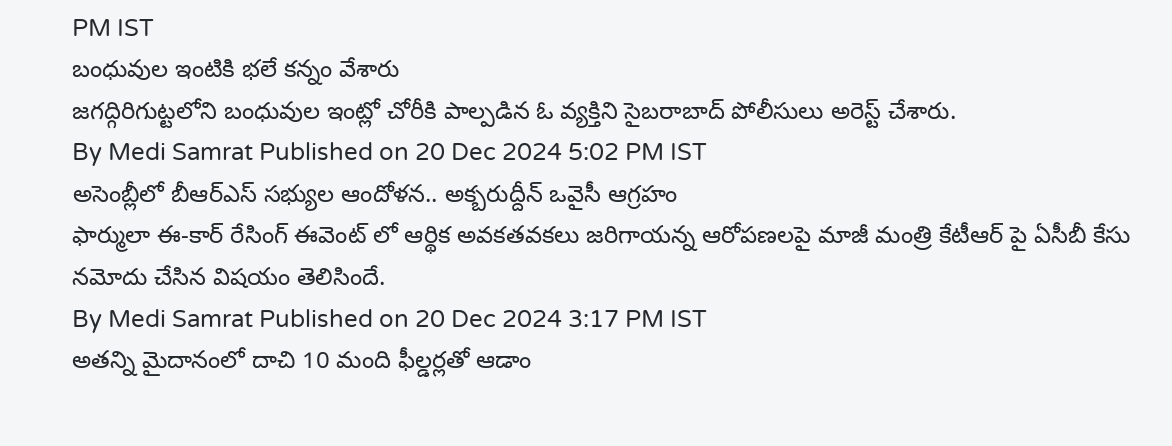PM IST
బంధువుల ఇంటికి భలే కన్నం వేశారు
జగద్గిరిగుట్టలోని బంధువుల ఇంట్లో చోరీకి పాల్పడిన ఓ వ్యక్తిని సైబరాబాద్ పోలీసులు అరెస్ట్ చేశారు.
By Medi Samrat Published on 20 Dec 2024 5:02 PM IST
అసెంబ్లీలో బీఆర్ఎస్ సభ్యుల ఆందోళన.. అక్బరుద్దీన్ ఒవైసీ ఆగ్రహం
ఫార్ములా ఈ-కార్ రేసింగ్ ఈవెంట్ లో ఆర్థిక అవకతవకలు జరిగాయన్న ఆరోపణలపై మాజీ మంత్రి కేటీఆర్ పై ఏసీబీ కేసు నమోదు చేసిన విషయం తెలిసిందే.
By Medi Samrat Published on 20 Dec 2024 3:17 PM IST
అతన్ని మైదానంలో దాచి 10 మంది ఫీల్డర్లతో ఆడాం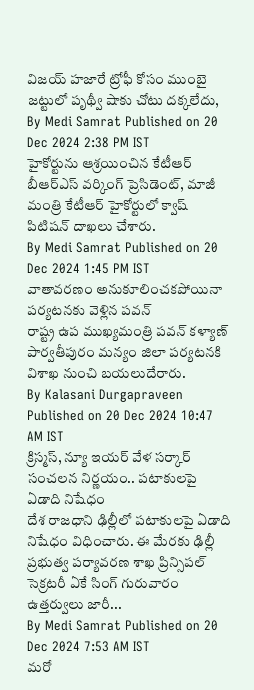విజయ్ హజారే ట్రోఫీ కోసం ముంబై జట్టులో పృథ్వీ షాకు చోటు దక్కలేదు,
By Medi Samrat Published on 20 Dec 2024 2:38 PM IST
హైకోర్టును ఆశ్రయించిన కేటీఆర్
బీఆర్ఎస్ వర్కింగ్ ప్రెసిడెంట్, మాజీ మంత్రి కేటీఆర్ హైకోర్టులో క్వాష్ పిటిషన్ దాఖలు చేశారు.
By Medi Samrat Published on 20 Dec 2024 1:45 PM IST
వాతావరణం అనుకూలించకపోయినా పర్యటనకు వెళ్లిన పవన్
రాష్ట్ర ఉప ముఖ్యమంత్రి పవన్ కళ్యాణ్ పార్వతీపురం మన్యం జిలా పర్యటనకి విశాఖ నుంచి బయలుదేరారు.
By Kalasani Durgapraveen Published on 20 Dec 2024 10:47 AM IST
క్రిస్మస్, న్యూ ఇయర్ వేళ సర్కార్ సంచలన నిర్ణయం.. పటాకులపై ఏడాది నిషేధం
దేశ రాజధాని ఢిల్లీలో పటాకులపై ఏడాది నిషేధం విధించారు. ఈ మేరకు ఢిల్లీ ప్రభుత్వ పర్యావరణ శాఖ ప్రిన్సిపల్ సెక్రటరీ ఏకే సింగ్ గురువారం ఉత్తర్వులు జారీ...
By Medi Samrat Published on 20 Dec 2024 7:53 AM IST
మరో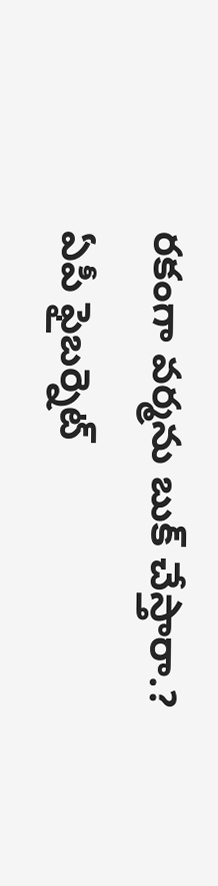రకంగా వర్మను బుక్ చేస్తారా.?
ఏపీ ఫైబర్నెట్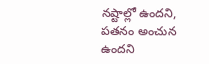నష్టాల్లో ఉందని, పతనం అంచున ఉందని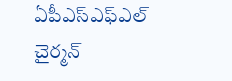ఏపీఎస్ఎఫ్ఎల్ చైర్మన్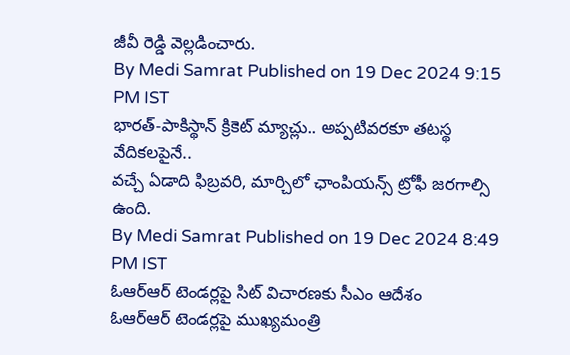జీవీ రెడ్డి వెల్లడించారు.
By Medi Samrat Published on 19 Dec 2024 9:15 PM IST
భారత్-పాకిస్థాన్ క్రికెట్ మ్యాచ్లు.. అప్పటివరకూ తటస్థ వేదికలపైనే..
వచ్చే ఏడాది ఫిబ్రవరి, మార్చిలో ఛాంపియన్స్ ట్రోఫీ జరగాల్సి ఉంది.
By Medi Samrat Published on 19 Dec 2024 8:49 PM IST
ఓఆర్ఆర్ టెండర్లపై సిట్ విచారణకు సీఎం ఆదేశం
ఓఆర్ఆర్ టెండర్లపై ముఖ్యమంత్రి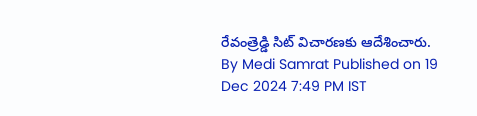రేవంత్రెడ్డి సిట్ విచారణకు ఆదేశించారు.
By Medi Samrat Published on 19 Dec 2024 7:49 PM IST